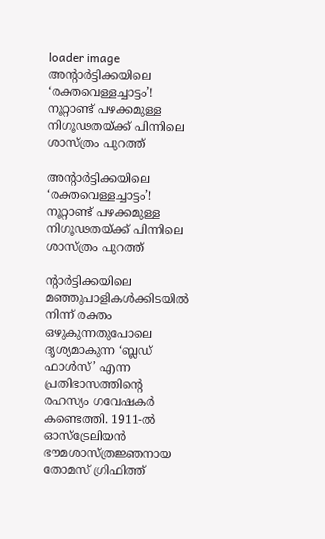loader image
അന്റാർട്ടിക്കയിലെ ‘രക്തവെള്ളച്ചാട്ടം’! നൂറ്റാണ്ട് പഴക്കമുള്ള നിഗൂഢതയ്ക്ക് പിന്നിലെ ശാസ്ത്രം പുറത്ത്

അന്റാർട്ടിക്കയിലെ ‘രക്തവെള്ളച്ചാട്ടം’! നൂറ്റാണ്ട് പഴക്കമുള്ള നിഗൂഢതയ്ക്ക് പിന്നിലെ ശാസ്ത്രം പുറത്ത്

ന്റാർട്ടിക്കയിലെ മഞ്ഞുപാളികൾക്കിടയിൽ നിന്ന് രക്തം ഒഴുകുന്നതുപോലെ ദൃശ്യമാകുന്ന ‘ബ്ലഡ് ഫാൾസ്’ എന്ന പ്രതിഭാസത്തിന്റെ രഹസ്യം ഗവേഷകർ കണ്ടെത്തി. 1911-ൽ ഓസ്‌ട്രേലിയൻ ഭൗമശാസ്ത്രജ്ഞനായ തോമസ് ഗ്രിഫിത്ത്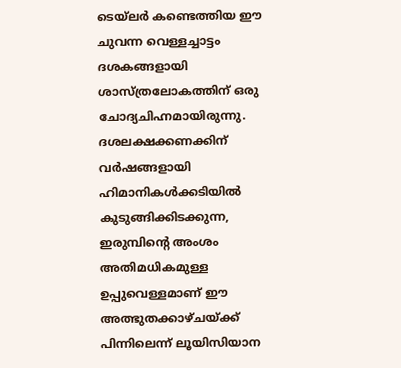ടെയ്‌ലർ കണ്ടെത്തിയ ഈ ചുവന്ന വെള്ളച്ചാട്ടം ദശകങ്ങളായി ശാസ്ത്രലോകത്തിന് ഒരു ചോദ്യചിഹ്നമായിരുന്നു. ദശലക്ഷക്കണക്കിന് വർഷങ്ങളായി ഹിമാനികൾക്കടിയിൽ കുടുങ്ങിക്കിടക്കുന്ന, ഇരുമ്പിന്റെ അംശം അതിമധികമുള്ള ഉപ്പുവെള്ളമാണ് ഈ അത്ഭുതക്കാഴ്ചയ്ക്ക് പിന്നിലെന്ന് ലൂയിസിയാന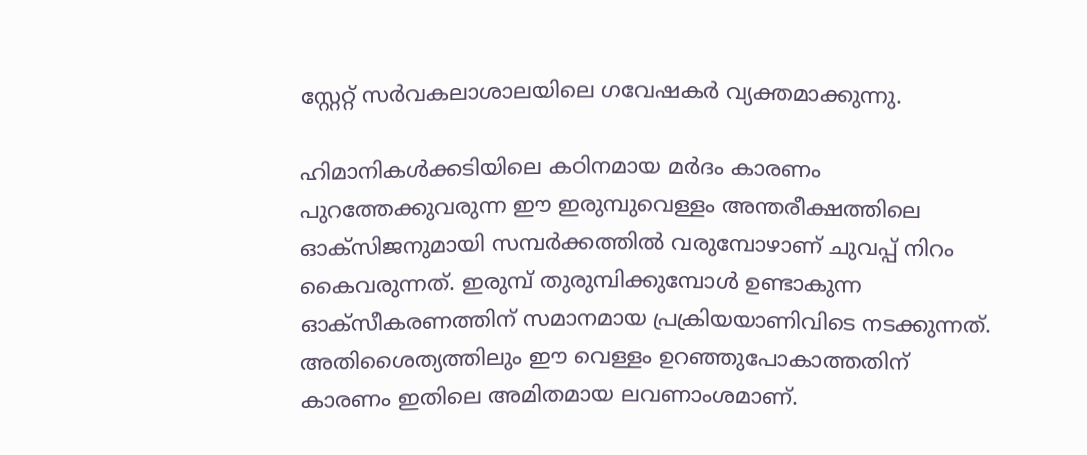സ്റ്റേറ്റ് സർവകലാശാലയിലെ ഗവേഷകർ വ്യക്തമാക്കുന്നു.

ഹിമാനികൾക്കടിയിലെ കഠിനമായ മർദം കാരണം പുറത്തേക്കുവരുന്ന ഈ ഇരുമ്പുവെള്ളം അന്തരീക്ഷത്തിലെ ഓക്സിജനുമായി സമ്പർക്കത്തിൽ വരുമ്പോഴാണ് ചുവപ്പ് നിറം കൈവരുന്നത്. ഇരുമ്പ് തുരുമ്പിക്കുമ്പോൾ ഉണ്ടാകുന്ന ഓക്സീകരണത്തിന് സമാനമായ പ്രക്രിയയാണിവിടെ നടക്കുന്നത്. അതിശൈത്യത്തിലും ഈ വെള്ളം ഉറഞ്ഞുപോകാത്തതിന് കാരണം ഇതിലെ അമിതമായ ലവണാംശമാണ്.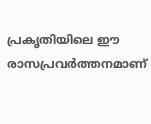പ്രകൃതിയിലെ ഈ രാസപ്രവർത്തനമാണ്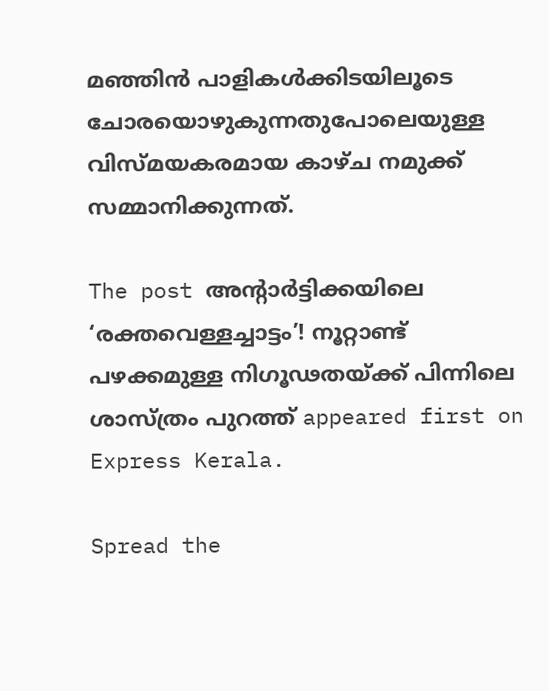മഞ്ഞിൻ പാളികൾക്കിടയിലൂടെ ചോരയൊഴുകുന്നതുപോലെയുള്ള വിസ്മയകരമായ കാഴ്ച നമുക്ക് സമ്മാനിക്കുന്നത്.

The post അന്റാർട്ടിക്കയിലെ ‘രക്തവെള്ളച്ചാട്ടം’! നൂറ്റാണ്ട് പഴക്കമുള്ള നിഗൂഢതയ്ക്ക് പിന്നിലെ ശാസ്ത്രം പുറത്ത് appeared first on Express Kerala.

Spread the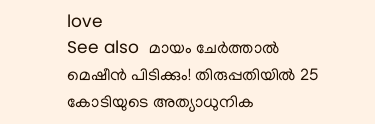love
See also  മായം ചേർത്താൽ മെഷീൻ പിടിക്കും! തിരുപ്പതിയിൽ 25 കോടിയുടെ അത്യാധുനിക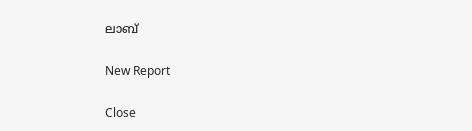ലാബ്

New Report

Close